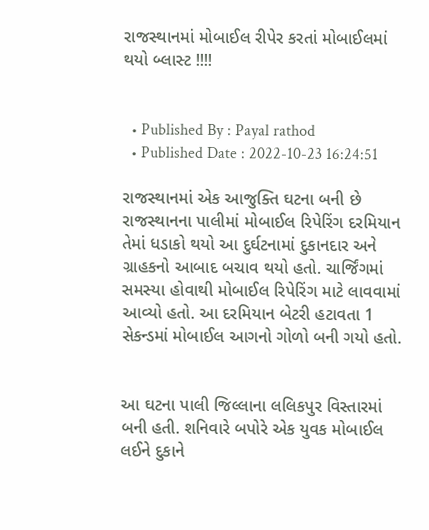રાજસ્થાનમાં મોબાઈલ રીપેર કરતાં મોબાઈલમાં થયો બ્લાસ્ટ !!!!


  • Published By : Payal rathod
  • Published Date : 2022-10-23 16:24:51

રાજસ્થાનમાં એક આજુક્તિ ઘટના બની છે રાજસ્થાનના પાલીમાં મોબાઈલ રિપેરિંગ દરમિયાન  તેમાં ધડાકો થયો આ દુર્ઘટનામાં દુકાનદાર અને ગ્રાહકનો આબાદ બચાવ થયો હતો. ચાર્જિંગમાં સમસ્યા હોવાથી મોબાઈલ રિપેરિંગ માટે લાવવામાં આવ્યો હતો. આ દરમિયાન બેટરી હટાવતા 1 સેકન્ડમાં મોબાઈલ આગનો ગોળો બની ગયો હતો.


આ ઘટના પાલી જિલ્લાના લલિકપુર વિસ્તારમાં બની હતી. શનિવારે બપોરે એક યુવક મોબાઈલ લઈને દુકાને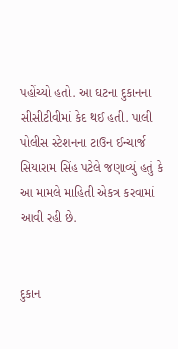પહોંચ્યો હતો. આ ઘટના દુકાનના સીસીટીવીમાં કેદ થઈ હતી. પાલી પોલીસ સ્ટેશનના ટાઉન ઈન્ચાર્જ સિયારામ સિંહ પટેલે જણાવ્યું હતું કે આ મામલે માહિતી એકત્ર કરવામાં આવી રહી છે.


દુકાન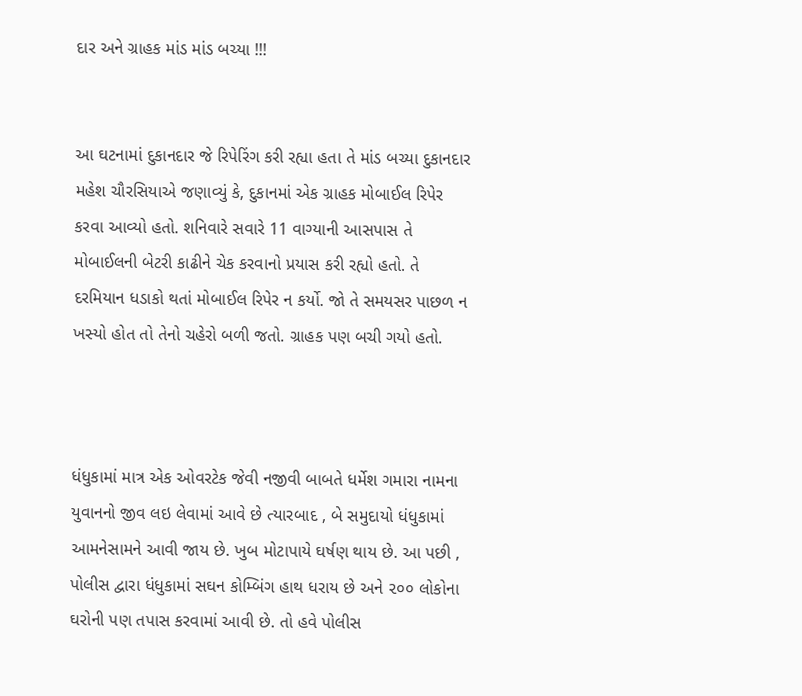દાર અને ગ્રાહક માંડ માંડ બચ્યા !!!


આ ઘટનામાં દુકાનદાર જે રિપેરિંગ કરી રહ્યા હતા તે માંડ બચ્યા દુકાનદાર મહેશ ચૌરસિયાએ જણાવ્યું કે, દુકાનમાં એક ગ્રાહક મોબાઈલ રિપેર કરવા આવ્યો હતો. શનિવારે સવારે 11 વાગ્યાની આસપાસ તે મોબાઈલની બેટરી કાઢીને ચેક કરવાનો પ્રયાસ કરી રહ્યો હતો. તે દરમિયાન ધડાકો થતાં મોબાઈલ રિપેર ન કર્યો. જો તે સમયસર પાછળ ન ખસ્યો હોત તો તેનો ચહેરો બળી જતો. ગ્રાહક પણ બચી ગયો હતો.



ધંધુકામાં માત્ર એક ઓવરટેક જેવી નજીવી બાબતે ધર્મેશ ગમારા નામના યુવાનનો જીવ લઇ લેવામાં આવે છે ત્યારબાદ , બે સમુદાયો ધંધુકામાં આમનેસામને આવી જાય છે. ખુબ મોટાપાયે ઘર્ષણ થાય છે. આ પછી , પોલીસ દ્વારા ધંધુકામાં સઘન કોમ્બિંગ હાથ ધરાય છે અને ૨૦૦ લોકોના ઘરોની પણ તપાસ કરવામાં આવી છે. તો હવે પોલીસ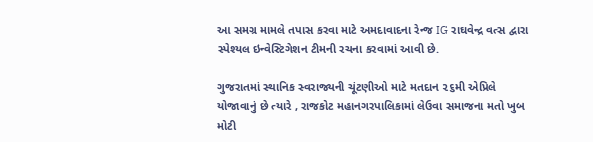આ સમગ્ર મામલે તપાસ કરવા માટે અમદાવાદના રેન્જ IG રાઘવેન્દ્ર વત્સ દ્વારા સ્પેશ્યલ ઇન્વેસ્ટિગેશન ટીમની રચના કરવામાં આવી છે.

ગુજરાતમાં સ્થાનિક સ્વરાજ્યની ચૂંટણીઓ માટે મતદાન ૨૬મી એપ્રિલે યોજાવાનું છે ત્યારે , રાજકોટ મહાનગરપાલિકામાં લેઉવા સમાજના મતો ખુબ મોટી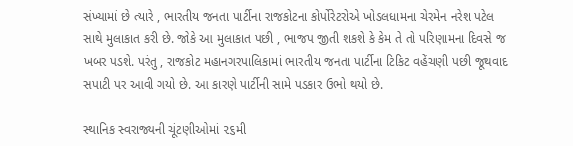સંખ્યામાં છે ત્યારે , ભારતીય જનતા પાર્ટીના રાજકોટના કોર્પોરેટરોએ ખોડલધામના ચેરમેન નરેશ પટેલ સાથે મુલાકાત કરી છે. જોકે આ મુલાકાત પછી , ભાજપ જીતી શકશે કે કેમ તે તો પરિણામના દિવસે જ ખબર પડશે. પરંતુ , રાજકોટ મહાનગરપાલિકામાં ભારતીય જનતા પાર્ટીના ટિકિટ વહેંચણી પછી જૂથવાદ સપાટી પર આવી ગયો છે. આ કારણે પાર્ટીની સામે પડકાર ઉભો થયો છે.

સ્થાનિક સ્વરાજ્યની ચૂંટણીઓમાં ૨૬મી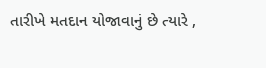તારીખે મતદાન યોજાવાનું છે ત્યારે ,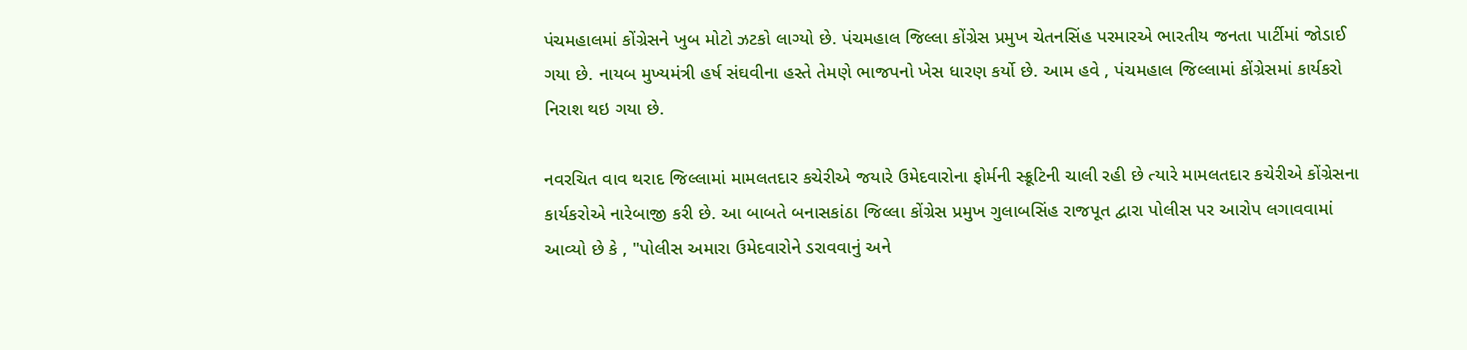પંચમહાલમાં કોંગ્રેસને ખુબ મોટો ઝટકો લાગ્યો છે. પંચમહાલ જિલ્લા કોંગ્રેસ પ્રમુખ ચેતનસિંહ પરમારએ ભારતીય જનતા પાર્ટીમાં જોડાઈ ગયા છે. નાયબ મુખ્યમંત્રી હર્ષ સંઘવીના હસ્તે તેમણે ભાજપનો ખેસ ધારણ કર્યો છે. આમ હવે , પંચમહાલ જિલ્લામાં કોંગ્રેસમાં કાર્યકરો નિરાશ થઇ ગયા છે.

નવરચિત વાવ થરાદ જિલ્લામાં મામલતદાર કચેરીએ જયારે ઉમેદવારોના ફોર્મની સ્ક્રૂટિની ચાલી રહી છે ત્યારે મામલતદાર કચેરીએ કોંગ્રેસના કાર્યકરોએ નારેબાજી કરી છે. આ બાબતે બનાસકાંઠા જિલ્લા કોંગ્રેસ પ્રમુખ ગુલાબસિંહ રાજપૂત દ્વારા પોલીસ પર આરોપ લગાવવામાં આવ્યો છે કે , "પોલીસ અમારા ઉમેદવારોને ડરાવવાનું અને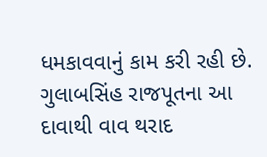ધમકાવવાનું કામ કરી રહી છે. ગુલાબસિંહ રાજપૂતના આ દાવાથી વાવ થરાદ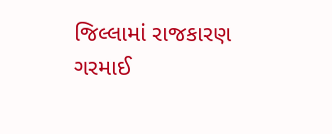જિલ્લામાં રાજકારણ ગરમાઈ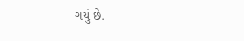ગયું છે.